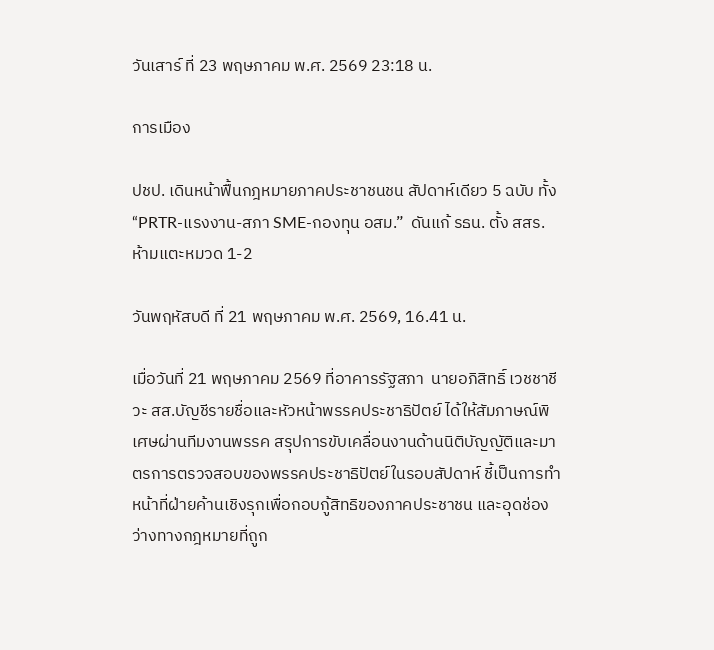วันเสาร์ ที่ 23 พฤษภาคม พ.ศ. 2569 23:18 น.

การเมือง

ปชป. เดินหน้าฟื้นกฎหมายภาคประชาชนชน สัปดาห์เดียว 5 ฉบับ ทั้ง “PRTR-แรงงาน-สภา SME-กองทุน อสม.”  ดันแก้ รธน. ตั้ง สสร. ห้ามแตะหมวด 1-2

วันพฤหัสบดี ที่ 21 พฤษภาคม พ.ศ. 2569, 16.41 น.

เมื่อวันที่ 21 พฤษภาคม 2569 ที่อาคารรัฐสภา  นายอภิสิทธิ์ เวชชาชีวะ สส.บัญชีรายชื่อและหัวหน้าพรรคประชาธิปัตย์ ได้ให้สัมภาษณ์พิเศษผ่านทีมงานพรรค สรุปการขับเคลื่อนงานด้านนิติบัญญัติและมาตรการตรวจสอบของพรรคประชาธิปัตย์ในรอบสัปดาห์ ชี้เป็นการทำหน้าที่ฝ่ายค้านเชิงรุกเพื่อกอบกู้สิทธิของภาคประชาชน และอุดช่องว่างทางกฎหมายที่ถูก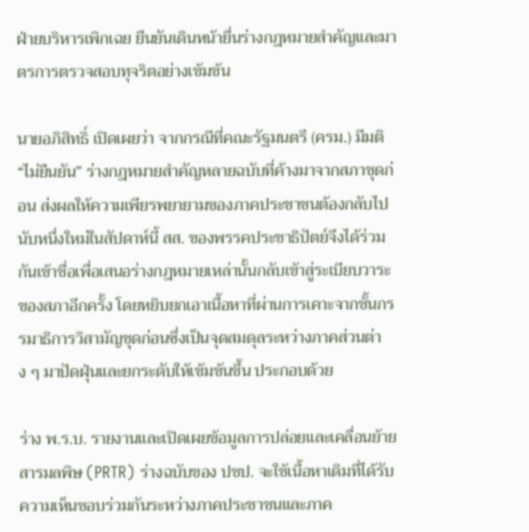ฝ่ายบริหารเพิกเฉย ยืนยันเดินหน้ายื่นร่างกฎหมายสำคัญและมาตรการตรวจสอบทุจริตอย่างเข้มข้น

นายอภิสิทธิ์ เปิดเผยว่า จากกรณีที่คณะรัฐมนตรี (ครม.) มีมติ “ไม่ยืนยัน” ร่างกฎหมายสำคัญหลายฉบับที่ค้างมาจากสภาชุดก่อน ส่งผลให้ความเพียรพยายามของภาคประชาชนต้องกลับไปนับหนึ่งใหม่ในสัปดาห์นี้ สส. ของพรรคประชาธิปัตย์จึงได้ร่วมกันเข้าชื่อเพื่อเสนอร่างกฎหมายเหล่านั้นกลับเข้าสู่ระเบียบวาระของสภาอีกครั้ง โดยหยิบยกเอาเนื้อหาที่ผ่านการเคาะจากชั้นกรรมาธิการวิสามัญชุดก่อนซึ่งเป็นจุดสมดุลระหว่างภาคส่วนต่าง ๆ มาปัดฝุ่นและยกระดับให้เข้มข้นขึ้น ประกอบด้วย

ร่าง พ.ร.บ. รายงานและเปิดเผยข้อมูลการปล่อยและเคลื่อนย้ายสารมลพิษ (PRTR) ร่างฉบับของ ปชป. จะใช้เนื้อหาเดิมที่ได้รับความเห็นชอบร่วมกันระหว่างภาคประชาชนและภาค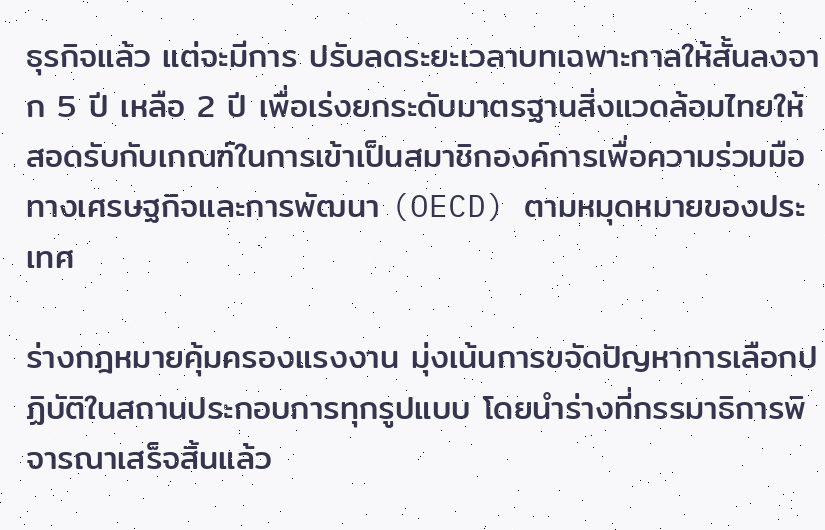ธุรกิจแล้ว แต่จะมีการ ปรับลดระยะเวลาบทเฉพาะกาลให้สั้นลงจาก 5 ปี เหลือ 2 ปี เพื่อเร่งยกระดับมาตรฐานสิ่งแวดล้อมไทยให้สอดรับกับเกณฑ์ในการเข้าเป็นสมาชิกองค์การเพื่อความร่วมมือทางเศรษฐกิจและการพัฒนา (OECD) ตามหมุดหมายของประเทศ

ร่างกฎหมายคุ้มครองแรงงาน มุ่งเน้นการขจัดปัญหาการเลือกปฏิบัติในสถานประกอบการทุกรูปแบบ โดยนำร่างที่กรรมาธิการพิจารณาเสร็จสิ้นแล้ว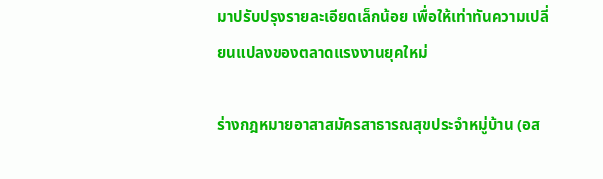มาปรับปรุงรายละเอียดเล็กน้อย เพื่อให้เท่าทันความเปลี่ยนแปลงของตลาดแรงงานยุคใหม่

ร่างกฎหมายอาสาสมัครสาธารณสุขประจำหมู่บ้าน (อส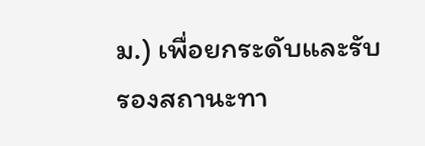ม.) เพื่อยกระดับและรับรองสถานะทา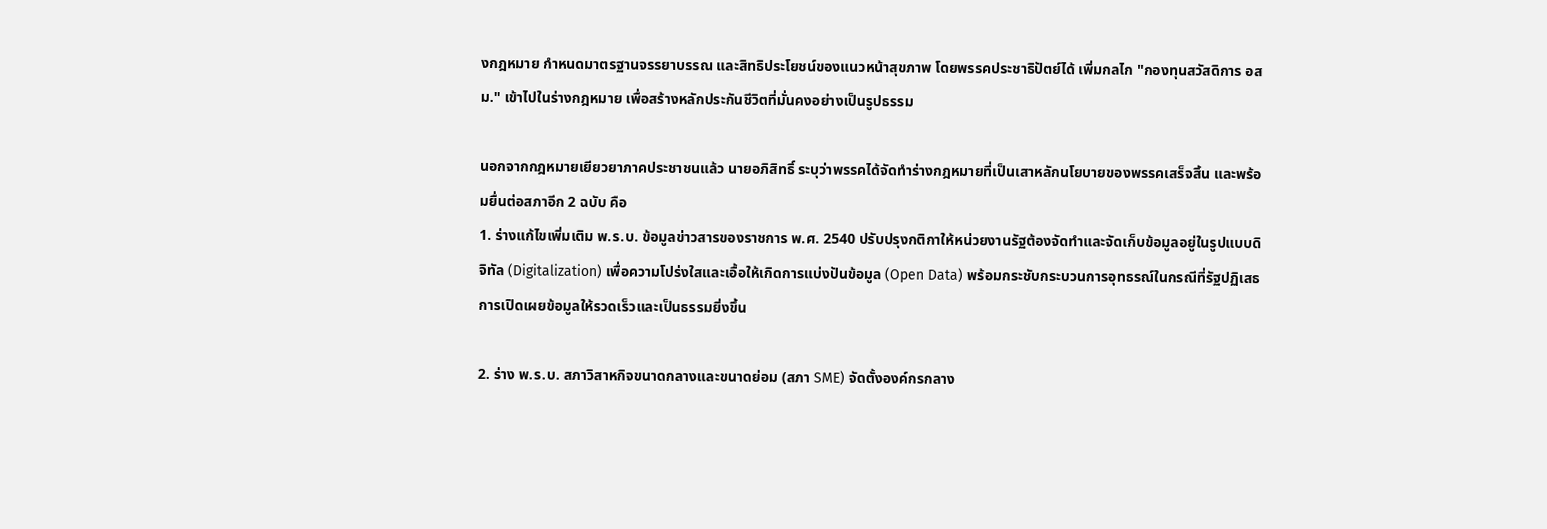งกฎหมาย กำหนดมาตรฐานจรรยาบรรณ และสิทธิประโยชน์ของแนวหน้าสุขภาพ โดยพรรคประชาธิปัตย์ได้ เพิ่มกลไก "กองทุนสวัสดิการ อสม." เข้าไปในร่างกฎหมาย เพื่อสร้างหลักประกันชีวิตที่มั่นคงอย่างเป็นรูปธรรม

นอกจากกฎหมายเยียวยาภาคประชาชนแล้ว นายอภิสิทธิ์ ระบุว่าพรรคได้จัดทำร่างกฎหมายที่เป็นเสาหลักนโยบายของพรรคเสร็จสิ้น และพร้อมยื่นต่อสภาอีก 2 ฉบับ คือ
1. ร่างแก้ไขเพิ่มเติม พ.ร.บ. ข้อมูลข่าวสารของราชการ พ.ศ. 2540 ปรับปรุงกติกาให้หน่วยงานรัฐต้องจัดทำและจัดเก็บข้อมูลอยู่ในรูปแบบดิจิทัล (Digitalization) เพื่อความโปร่งใสและเอื้อให้เกิดการแบ่งปันข้อมูล (Open Data) พร้อมกระชับกระบวนการอุทธรณ์ในกรณีที่รัฐปฏิเสธการเปิดเผยข้อมูลให้รวดเร็วและเป็นธรรมยิ่งขึ้น

2. ร่าง พ.ร.บ. สภาวิสาหกิจขนาดกลางและขนาดย่อม (สภา SME) จัดตั้งองค์กรกลาง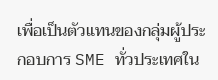เพื่อเป็นตัวแทนของกลุ่มผู้ประกอบการ SME ทั่วประเทศใน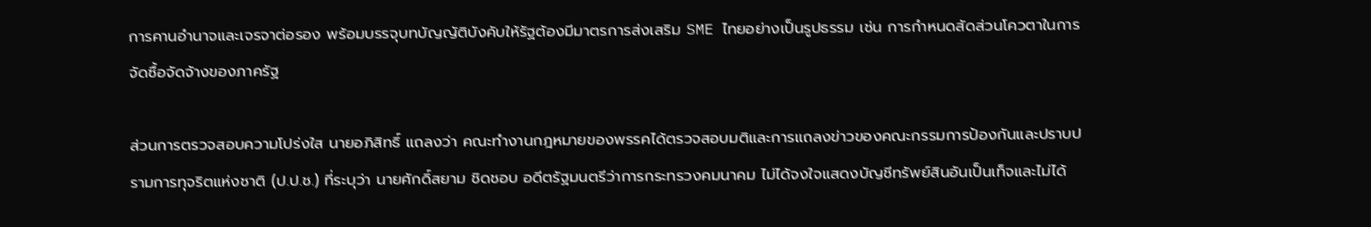การคานอำนาจและเจรจาต่อรอง พร้อมบรรจุบทบัญญัติบังคับให้รัฐต้องมีมาตรการส่งเสริม SME ไทยอย่างเป็นรูปธรรม เช่น การกำหนดสัดส่วนโควตาในการจัดซื้อจัดจ้างของภาครัฐ

ส่วนการตรวจสอบความโปร่งใส นายอภิสิทธิ์ แถลงว่า คณะทำงานกฎหมายของพรรคได้ตรวจสอบมติและการแถลงข่าวของคณะกรรมการป้องกันและปราบปรามการทุจริตแห่งชาติ (ป.ป.ช.) ที่ระบุว่า นายศักดิ์สยาม ชิดชอบ อดีตรัฐมนตรีว่าการกระทรวงคมนาคม ไม่ได้จงใจแสดงบัญชีทรัพย์สินอันเป็นเท็จและไม่ได้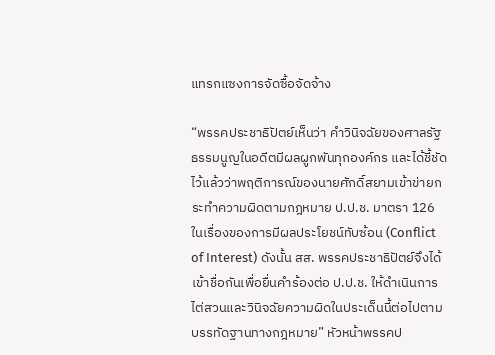แทรกแซงการจัดซื้อจัดจ้าง

“พรรคประชาธิปัตย์เห็นว่า คำวินิจฉัยของศาลรัฐธรรมนูญในอดีตมีผลผูกพันทุกองค์กร และได้ชี้ชัดไว้แล้วว่าพฤติการณ์ของนายศักดิ์สยามเข้าข่ายกระทำความผิดตามกฎหมาย ป.ป.ช. มาตรา 126 ในเรื่องของการมีผลประโยชน์ทับซ้อน (Conflict of Interest) ดังนั้น สส. พรรคประชาธิปัตย์จึงได้เข้าชื่อกันเพื่อยื่นคำร้องต่อ ป.ป.ช. ให้ดำเนินการไต่สวนและวินิจฉัยความผิดในประเด็นนี้ต่อไปตามบรรทัดฐานทางกฎหมาย” หัวหน้าพรรคป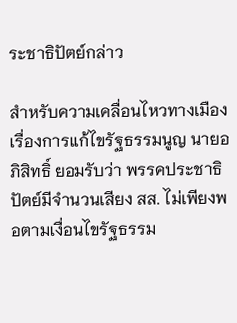ระชาธิปัตย์กล่าว

สำหรับความเคลื่อนไหวทางเมืองเรื่องการแก้ไขรัฐธรรมนูญ นายอภิสิทธิ์ ยอมรับว่า พรรคประชาธิปัตย์มีจำนวนเสียง สส. ไม่เพียงพอตามเงื่อนไขรัฐธรรม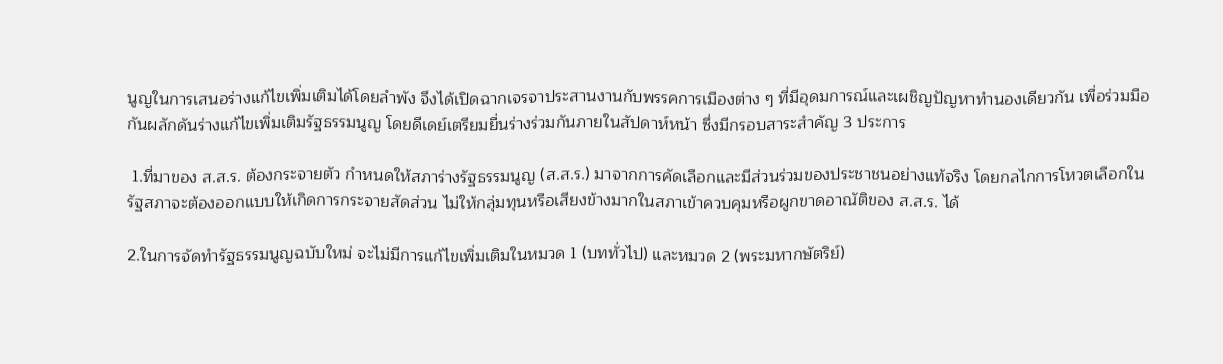นูญในการเสนอร่างแก้ไขเพิ่มเติมได้โดยลำพัง จึงได้เปิดฉากเจรจาประสานงานกับพรรคการเมืองต่าง ๆ ที่มีอุดมการณ์และเผชิญปัญหาทำนองเดียวกัน เพื่อร่วมมือกันผลักดันร่างแก้ไขเพิ่มเติมรัฐธรรมนูญ โดยดีเดย์เตรียมยื่นร่างร่วมกันภายในสัปดาห์หน้า ซึ่งมีกรอบสาระสำคัญ 3 ประการ

 1.ที่มาของ ส.ส.ร. ต้องกระจายตัว กำหนดให้สภาร่างรัฐธรรมนูญ (ส.ส.ร.) มาจากการคัดเลือกและมีส่วนร่วมของประชาชนอย่างแท้จริง โดยกลไกการโหวตเลือกในรัฐสภาจะต้องออกแบบให้เกิดการกระจายสัดส่วน ไม่ให้กลุ่มทุนหรือเสียงข้างมากในสภาเข้าควบคุมหรือผูกขาดอาณัติของ ส.ส.ร. ได้

2.ในการจัดทำรัฐธรรมนูญฉบับใหม่ จะไม่มีการแก้ไขเพิ่มเติมในหมวด 1 (บททั่วไป) และหมวด 2 (พระมหากษัตริย์)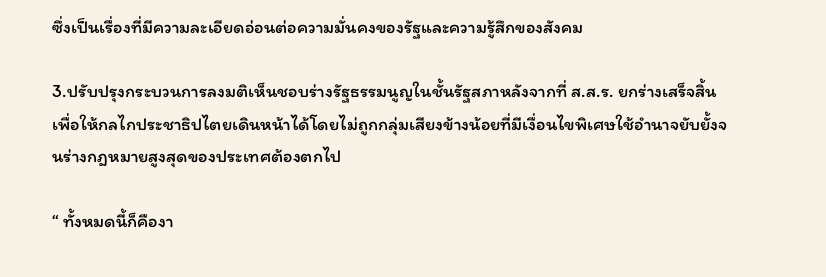ซึ่งเป็นเรื่องที่มีความละเอียดอ่อนต่อความมั่นคงของรัฐและความรู้สึกของสังคม

3.ปรับปรุงกระบวนการลงมติเห็นชอบร่างรัฐธรรมนูญในชั้นรัฐสภาหลังจากที่ ส.ส.ร. ยกร่างเสร็จสิ้น เพื่อให้กลไกประชาธิปไตยเดินหน้าได้โดยไม่ถูกกลุ่มเสียงข้างน้อยที่มีเงื่อนไขพิเศษใช้อำนาจยับยั้งจนร่างกฎหมายสูงสุดของประเทศต้องตกไป

“ ทั้งหมดนี้ก็คืองา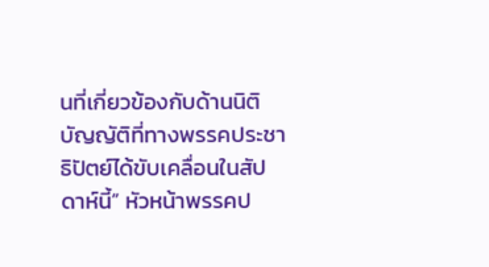นที่เกี่ยวข้องกับด้านนิติบัญญัติที่ทางพรรคประชาธิปัตย์ได้ขับเคลื่อนในสัปดาห์นี้” หัวหน้าพรรคป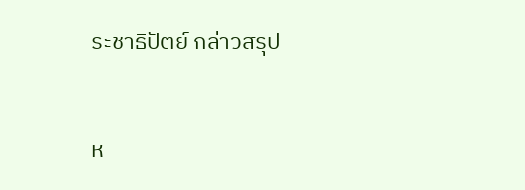ระชาธิปัตย์ กล่าวสรุป


ห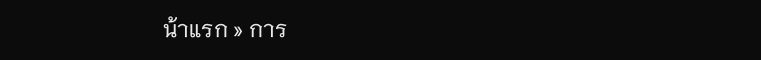น้าแรก » การ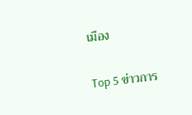เมือง

Top 5 ข่าวการ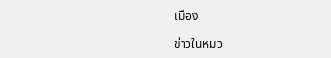เมือง

ข่าวในหมว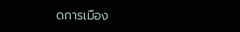ดการเมือง